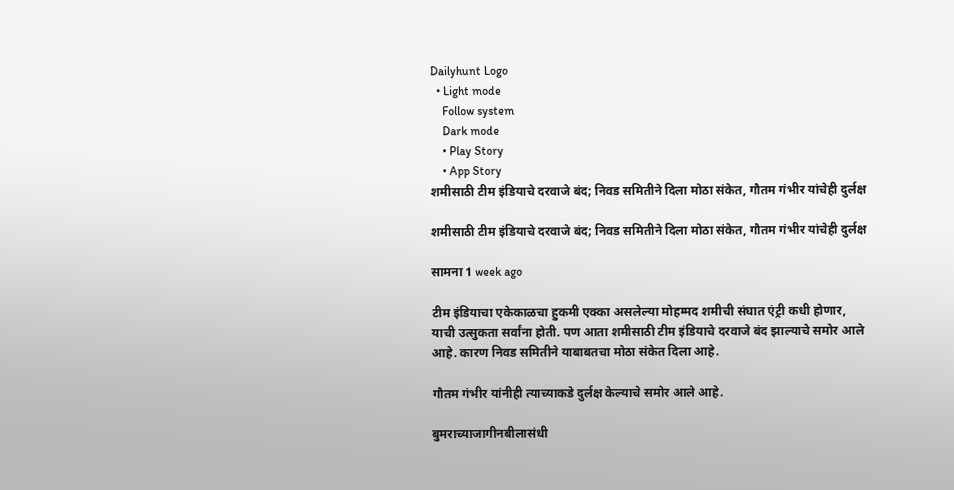Dailyhunt Logo
  • Light mode
    Follow system
    Dark mode
    • Play Story
    • App Story
शमीसाठी टीम इंडियाचे दरवाजे बंद; निवड समितीने दिला मोठा संकेत, गौतम गंभीर यांचेही दुर्लक्ष

शमीसाठी टीम इंडियाचे दरवाजे बंद; निवड समितीने दिला मोठा संकेत, गौतम गंभीर यांचेही दुर्लक्ष

सामना 1 week ago

टीम इंडियाचा एकेकाळचा हुकमी एक्का असलेल्या मोहम्मद शमीची संघात एंट्री कधी होणार, याची उत्सुकता सर्वांना होती. पण आता शमीसाठी टीम इंडियाचे दरवाजे बंद झाल्याचे समोर आले आहे. कारण निवड समितीने याबाबतचा मोठा संकेत दिला आहे.

गौतम गंभीर यांनीही त्याच्याकडे दुर्लक्ष केल्याचे समोर आले आहे.

बुमराच्याजागीनबीलासंधी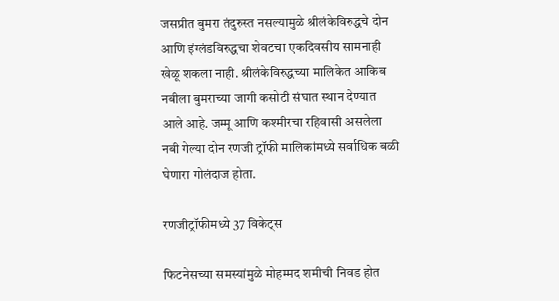जसप्रीत बुमरा तंदुरुस्त नसल्यामुळे श्रीलंकेविरुद्धचे दोन आणि इंग्लंडविरुद्धचा शेवटचा एकदिवसीय सामनाही खेळू शकला नाही. श्रीलंकेविरुद्धच्या मालिकेत आकिब नबीला बुमराच्या जागी कसोटी संघात स्थान देण्यात आले आहे. जम्मू आणि कश्मीरचा रहिवासी असलेला नबी गेल्या दोन रणजी ट्रॉफी मालिकांमध्ये सर्वाधिक बळी घेणारा गोलंदाज होता.

रणजीट्रॉफीमध्ये 37 विकेट्स

फिटनेसच्या समस्यांमुळे मोहम्मद शमीची निवड होत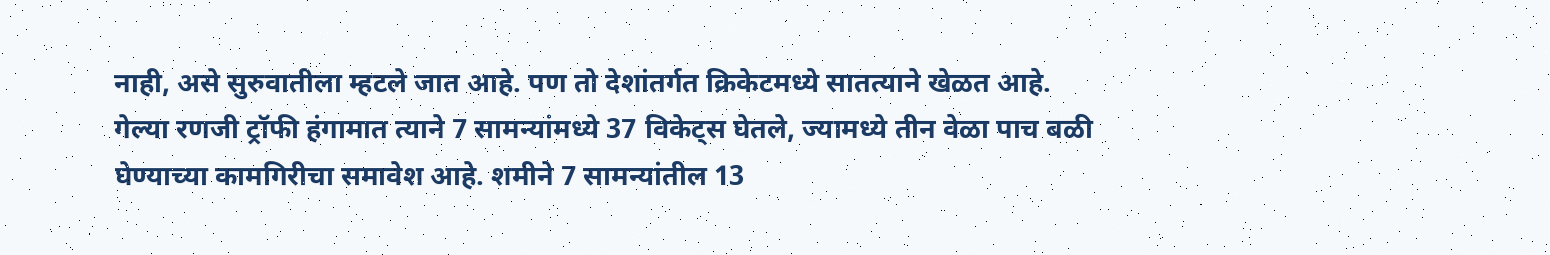नाही, असे सुरुवातीला म्हटले जात आहे. पण तो देशांतर्गत क्रिकेटमध्ये सातत्याने खेळत आहे. गेल्या रणजी ट्रॉफी हंगामात त्याने 7 सामन्यांमध्ये 37 विकेट्स घेतले, ज्यामध्ये तीन वेळा पाच बळी घेण्याच्या कामगिरीचा समावेश आहे. शमीने 7 सामन्यांतील 13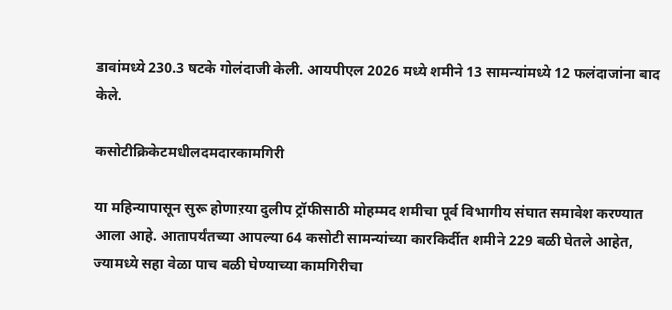डावांमध्ये 230.3 षटके गोलंदाजी केली. आयपीएल 2026 मध्ये शमीने 13 सामन्यांमध्ये 12 फलंदाजांना बाद केले.

कसोटीक्रिकेटमधीलदमदारकामगिरी

या महिन्यापासून सुरू होणाऱया दुलीप ट्रॉफीसाठी मोहम्मद शमीचा पूर्व विभागीय संघात समावेश करण्यात आला आहे. आतापर्यंतच्या आपल्या 64 कसोटी सामन्यांच्या कारकिर्दीत शमीने 229 बळी घेतले आहेत, ज्यामध्ये सहा वेळा पाच बळी घेण्याच्या कामगिरीचा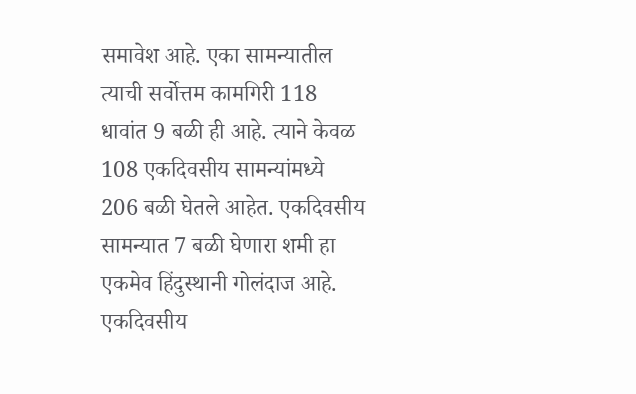समावेश आहे. एका सामन्यातील त्याची सर्वोत्तम कामगिरी 118 धावांत 9 बळी ही आहे. त्याने केवळ 108 एकदिवसीय सामन्यांमध्ये 206 बळी घेतले आहेत. एकदिवसीय सामन्यात 7 बळी घेणारा शमी हा एकमेव हिंदुस्थानी गोलंदाज आहे. एकदिवसीय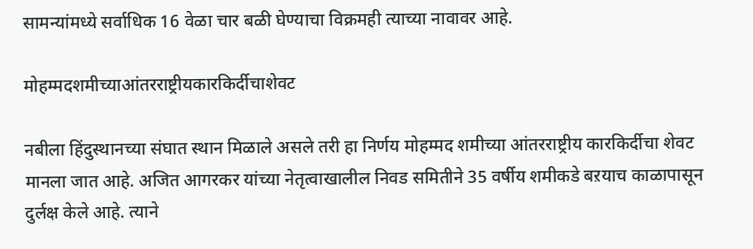सामन्यांमध्ये सर्वाधिक 16 वेळा चार बळी घेण्याचा विक्रमही त्याच्या नावावर आहे.

मोहम्मदशमीच्याआंतरराष्ट्रीयकारकिर्दीचाशेवट

नबीला हिंदुस्थानच्या संघात स्थान मिळाले असले तरी हा निर्णय मोहम्मद शमीच्या आंतरराष्ट्रीय कारकिर्दीचा शेवट मानला जात आहे. अजित आगरकर यांच्या नेतृत्वाखालील निवड समितीने 35 वर्षीय शमीकडे बऱयाच काळापासून दुर्लक्ष केले आहे. त्याने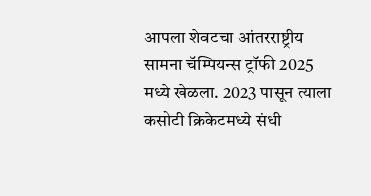आपला शेवटचा आंतरराष्ट्रीय सामना चॅम्पियन्स ट्रॉफी 2025 मध्ये खेळला. 2023 पासून त्याला कसोटी क्रिकेटमध्ये संधी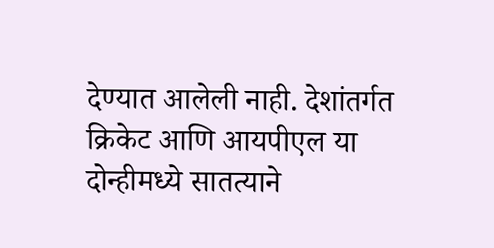देण्यात आलेली नाही. देशांतर्गत क्रिकेट आणि आयपीएल या दोन्हीमध्ये सातत्याने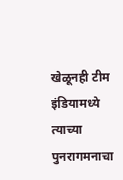खेळूनही टीम इंडियामध्ये त्याच्या पुनरागमनाचा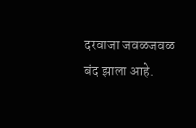दरवाजा जवळजवळ बंद झाला आहे.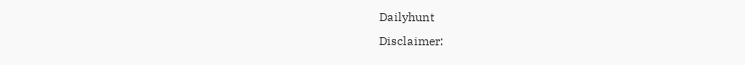Dailyhunt
Disclaimer: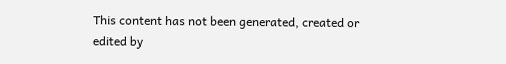This content has not been generated, created or edited by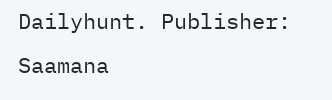Dailyhunt. Publisher: Saamana